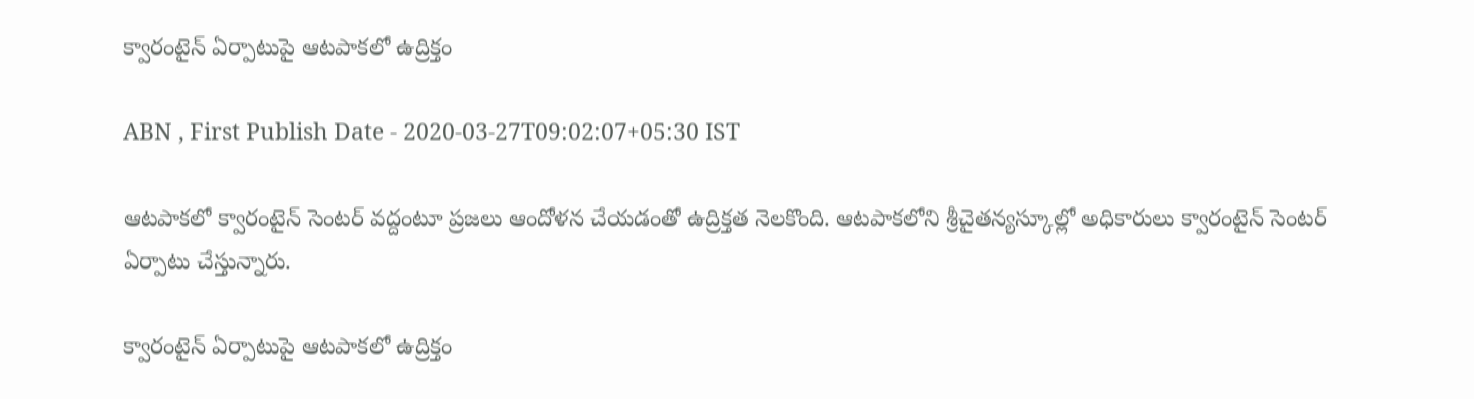క్వారంటైన్‌ ఏర్పాటుపై ఆటపాకలో ఉద్రిక్తం

ABN , First Publish Date - 2020-03-27T09:02:07+05:30 IST

ఆటపాకలో క్వారంటైన్‌ సెంటర్‌ వద్దంటూ ప్రజలు ఆందోళన చేయడంతో ఉద్రిక్తత నెలకొంది. ఆటపాకలోని శ్రీచైతన్యస్కూల్లో అధికారులు క్వారంటైన్‌ సెంటర్‌ ఏర్పాటు చేస్తున్నారు.

క్వారంటైన్‌ ఏర్పాటుపై ఆటపాకలో ఉద్రిక్తం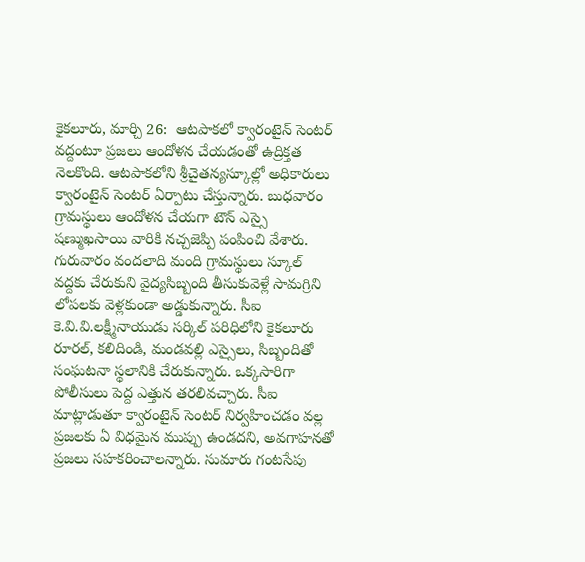కైకలూరు, మార్చి 26:  ఆటపాకలో క్వారంటైన్‌ సెంటర్‌ వద్దంటూ ప్రజలు ఆందోళన చేయడంతో ఉద్రిక్తత నెలకొంది. ఆటపాకలోని శ్రీచైతన్యస్కూల్లో అధికారులు క్వారంటైన్‌ సెంటర్‌ ఏర్పాటు చేస్తున్నారు. బుధవారం గ్రామస్థులు ఆందోళన చేయగా టౌన్‌ ఎస్సై షణ్ముఖసాయి వారికి నచ్చజెప్పి పంపించి వేశారు. గురువారం వందలాది మంది గ్రామస్థులు స్కూల్‌ వద్దకు చేరుకుని వైద్యసిబ్బంది తీసుకువెళ్లే సామగ్రిని లోపలకు వెళ్లకుండా అడ్డుకున్నారు. సీఐ కె.వి.వి.లక్ష్మీనాయుడు సర్కిల్‌ పరిధిలోని కైకలూరు రూరల్‌, కలిదిండి, మండవల్లి ఎస్సైలు, సిబ్బందితో సంఘటనా స్థలానికి చేరుకున్నారు. ఒక్కసారిగా పోలీసులు పెద్ద ఎత్తున తరలివచ్చారు. సీఐ మాట్లాడుతూ క్వారంటైన్‌ సెంటర్‌ నిర్వహించడం వల్ల ప్రజలకు ఏ విధమైన ముప్పు ఉండదని, అవగాహనతో ప్రజలు సహకరించాలన్నారు. సుమారు గంటసేపు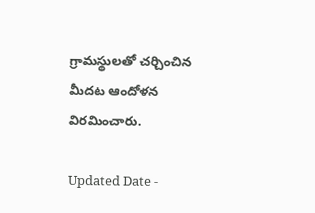గ్రామస్థులతో చర్చించిన మీదట ఆందోళన విరమించారు.

Updated Date -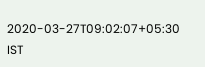2020-03-27T09:02:07+05:30 IST